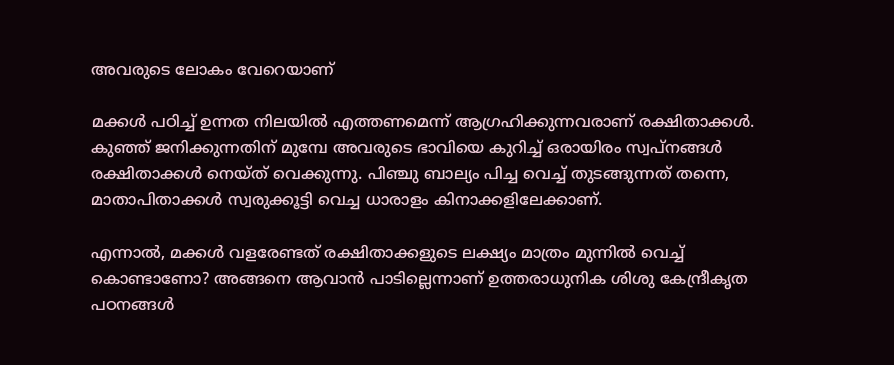അവരുടെ ലോകം വേറെയാണ്

മക്കൾ പഠിച്ച് ഉന്നത നിലയിൽ എത്തണമെന്ന് ആഗ്രഹിക്കുന്നവരാണ് രക്ഷിതാക്കൾ. കുഞ്ഞ് ജനിക്കുന്നതിന് മുമ്പേ അവരുടെ ഭാവിയെ കുറിച്ച് ഒരായിരം സ്വപ്നങ്ങൾ രക്ഷിതാക്കൾ നെയ്ത് വെക്കുന്നു. പിഞ്ചു ബാല്യം പിച്ച വെച്ച് തുടങ്ങുന്നത് തന്നെ, മാതാപിതാക്കൾ സ്വരുക്കൂട്ടി വെച്ച ധാരാളം കിനാക്കളിലേക്കാണ്.

എന്നാൽ, മക്കൾ വളരേണ്ടത് രക്ഷിതാക്കളുടെ ലക്ഷ്യം മാത്രം മുന്നിൽ വെച്ച് കൊണ്ടാണോ? അങ്ങനെ ആവാൻ പാടില്ലെന്നാണ് ഉത്തരാധുനിക ശിശു കേന്ദ്രീകൃത പഠനങ്ങൾ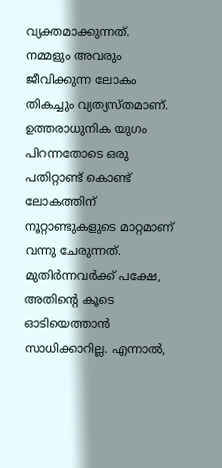വ്യക്തമാക്കുന്നത്. നമ്മളും അവരും ജീവിക്കുന്ന ലോകം തികച്ചും വ്യത്യസ്തമാണ്. ഉത്തരാധുനിക യുഗം പിറന്നതോടെ ഒരു പതിറ്റാണ്ട് കൊണ്ട് ലോകത്തിന് നൂറ്റാണ്ടുകളുടെ മാറ്റമാണ് വന്നു ചേരുന്നത്. മുതിർന്നവർക്ക് പക്ഷേ, അതിൻ്റെ കൂടെ ഓടിയെത്താൻ സാധിക്കാറില്ല. എന്നാൽ,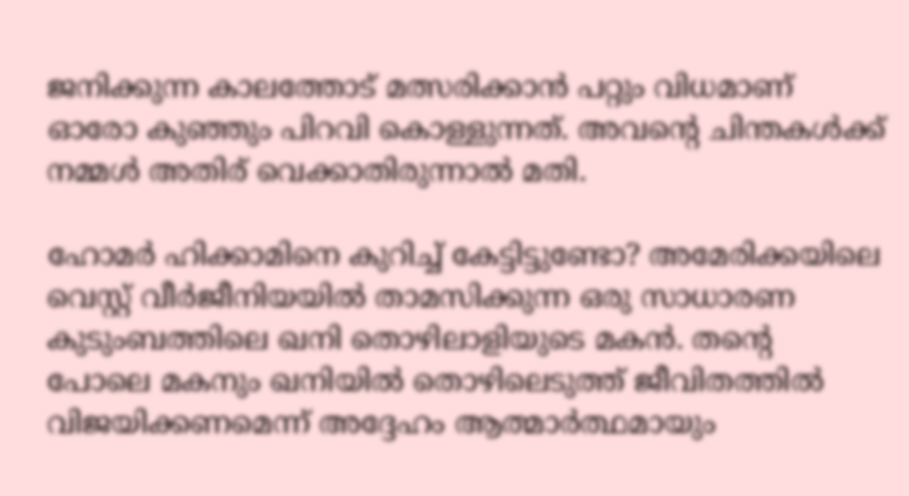ജനിക്കുന്ന കാലത്തോട് മത്സരിക്കാൻ പറ്റും വിധമാണ് ഓരോ കുഞ്ഞും പിറവി കൊള്ളുന്നത്. അവൻ്റെ ചിന്തകൾക്ക് നമ്മൾ അതിര് വെക്കാതിരുന്നാൽ മതി.

ഹോമർ ഹിക്കാമിനെ കുറിച്ച് കേട്ടിട്ടുണ്ടോ? അമേരിക്കയിലെ വെസ്റ്റ് വീർജീനിയയിൽ താമസിക്കുന്ന ഒരു സാധാരണ കുടുംബത്തിലെ ഖനി തൊഴിലാളിയുടെ മകൻ. തൻ്റെ പോലെ മകനും ഖനിയിൽ തൊഴിലെടുത്ത് ജീവിതത്തിൽ വിജയിക്കണമെന്ന് അദ്ദേഹം ആത്മാർത്ഥമായും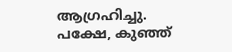ആഗ്രഹിച്ചു. പക്ഷേ, കുഞ്ഞ്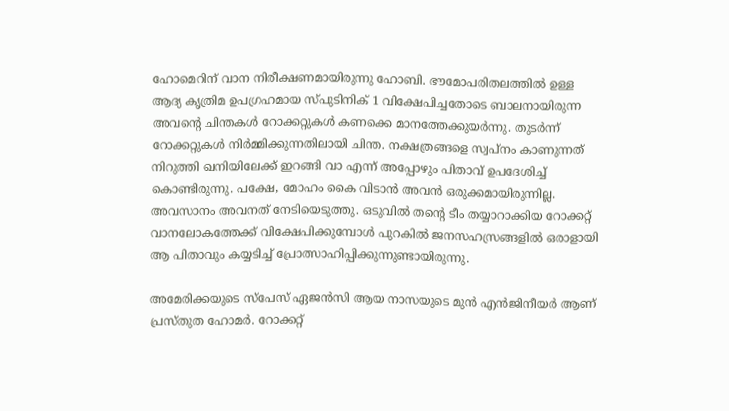ഹോമെറിന് വാന നിരീക്ഷണമായിരുന്നു ഹോബി. ഭൗമോപരിതലത്തിൽ ഉള്ള ആദ്യ കൃത്രിമ ഉപഗ്രഹമായ സ്പുടിനിക് 1 വിക്ഷേപിച്ചതോടെ ബാലനായിരുന്ന അവൻ്റെ ചിന്തകൾ റോക്കറ്റുകൾ കണക്കെ മാനത്തേക്കുയർന്നു. തുടർന്ന് റോക്കറ്റുകൾ നിർമ്മിക്കുന്നതിലായി ചിന്ത. നക്ഷത്രങ്ങളെ സ്വപ്നം കാണുന്നത് നിറുത്തി ഖനിയിലേക്ക് ഇറങ്ങി വാ എന്ന് അപ്പോഴും പിതാവ് ഉപദേശിച്ച് കൊണ്ടിരുന്നു. പക്ഷേ, മോഹം കൈ വിടാൻ അവൻ ഒരുക്കമായിരുന്നില്ല. അവസാനം അവനത് നേടിയെടുത്തു. ഒടുവിൽ തൻ്റെ ടീം തയ്യാറാക്കിയ റോക്കറ്റ് വാനലോകത്തേക്ക് വിക്ഷേപിക്കുമ്പോൾ പുറകിൽ ജനസഹസ്രങ്ങളിൽ ഒരാളായി ആ പിതാവും കയ്യടിച്ച് പ്രോത്സാഹിപ്പിക്കുന്നുണ്ടായിരുന്നു.

അമേരിക്കയുടെ സ്പേസ് ഏജൻസി ആയ നാസയുടെ മുൻ എൻജിനീയർ ആണ് പ്രസ്തുത ഹോമർ. റോക്കറ്റ്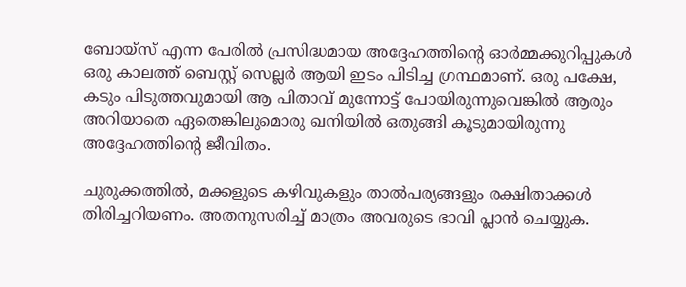ബോയ്സ് എന്ന പേരിൽ പ്രസിദ്ധമായ അദ്ദേഹത്തിൻ്റെ ഓർമ്മക്കുറിപ്പുകൾ ഒരു കാലത്ത് ബെസ്റ്റ് സെല്ലർ ആയി ഇടം പിടിച്ച ഗ്രന്ഥമാണ്. ഒരു പക്ഷേ, കടും പിടുത്തവുമായി ആ പിതാവ് മുന്നോട്ട് പോയിരുന്നുവെങ്കിൽ ആരും അറിയാതെ ഏതെങ്കിലുമൊരു ഖനിയിൽ ഒതുങ്ങി കൂടുമായിരുന്നു അദ്ദേഹത്തിൻ്റെ ജീവിതം.

ചുരുക്കത്തിൽ, മക്കളുടെ കഴിവുകളും താൽപര്യങ്ങളും രക്ഷിതാക്കൾ തിരിച്ചറിയണം. അതനുസരിച്ച് മാത്രം അവരുടെ ഭാവി പ്ലാൻ ചെയ്യുക.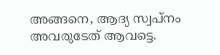അങ്ങനെ, ആദ്യ സ്വപ്നം അവരുടേത് ആവട്ടെ.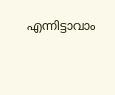എന്നിട്ടാവാം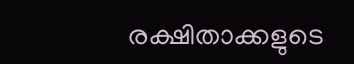രക്ഷിതാക്കളുടെ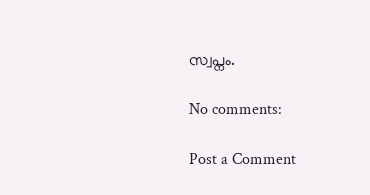സ്വപ്നം.

No comments:

Post a Comment